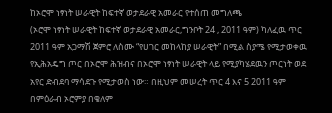ከኦሮሞ ነፃነት ሠራዊት ከፍተኛ ወታደራዊ አመራር የተሰጠ መግለጫ
(ኦሮሞ ነፃነት ሠራዊት ከፍተኛ ወታደራዊ አመራር,ግንቦት 24 , 2011 ዓም) ካለፈዉ ጥር 2011 ዓም አጋማሽ ጀምሮ ለስሙ “የሀገር መከላከያ ሠራዊት” በሚል ስያሜ የሚታወቀዉ የኢሕአዴግ ጦር በኦሮሞ ሕዝብና በኦሮሞ ነፃነት ሠራዊት ላይ የሚያካሄደዉን ጦርነት ወደ አየር ድብደባ ማሳደጉ የሚታወስ ነው። በዚህም መሠረት ጥር 4 እና 5 2011 ዓም በምዕራብ ኦሮምያ በቄለም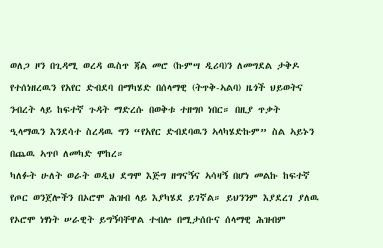ወለጋ ዞን በጊዳሚ ወረዳ ዉስጥ ጃል መሮ (ኩምሣ ዲሪባ)ን ለመግደል ታቅዶ የተሰነዘረዉን የአየር ድብደባ በማካሄድ በሰላማዊ (ትጥቅ-ኣልባ) ዜጎች ህይወትና ንብረት ላይ ከፍተኛ ጉዳት ማድረሱ በወቅቱ ተዘግቦ ነበር። በዚያ ጥቃት ዒላማዉን እንደሳተ ስረዳዉ ግን “የአየር ድብደባዉን ኣላካሄድኩም” ስል ኣይኑን በጨዉ ኣጥቦ ለመካድ ሞከረ።
ካለፉት ሁለት ወራት ወዲህ ደግሞ እጅግ ዘግናኝና ኣሳዛኝ በሆነ መልኩ ከፍተኛ የጦር ወንጀሎችን በኦሮሞ ሕዝብ ላይ እያካሄደ ይገኛል። ይህንንም እያደረገ ያለዉ የኦሮሞ ነፃነት ሠራዊት ይግኝባቸዋል ተብሎ በሚታሰቡና ሰላማዊ ሕዝብም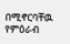በሚኖርባቸዉ የምዕራብ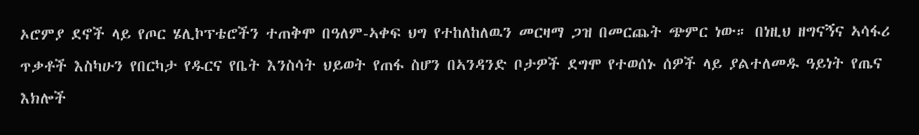ኦሮምያ ደኖች ላይ የጦር ሄሊኮፕቴሮችን ተጠቅሞ በዓለም-ኣቀፍ ህግ የተከለከለዉን መርዛማ ጋዝ በመርጨት ጭምር ነው። በነዚህ ዘግናኝና ኣሳፋሪ ጥቃቶች እስካሁን የበርካታ የዱርና የቤት እንስሳት ህይወት የጠፋ ስሆን በኣንዳንድ ቦታዎች ደግሞ የተወሰኑ ሰዎች ላይ ያልተለመዱ ዓይነት የጤና እክሎች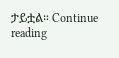ታይቷል። Continue reading